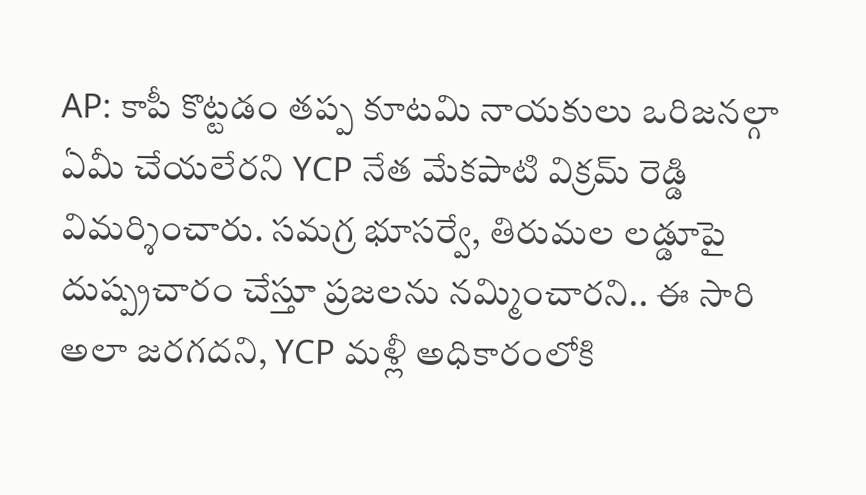AP: కాపీ కొట్టడం తప్ప కూటమి నాయకులు ఒరిజనల్గా ఏమీ చేయలేరని YCP నేత మేకపాటి విక్రమ్ రెడ్డి విమర్శించారు. సమగ్ర భూసర్వే, తిరుమల లడ్డూపై దుష్ప్రచారం చేస్తూ ప్రజలను నమ్మించారని.. ఈ సారి అలా జరగదని, YCP మళ్లీ అధికారంలోకి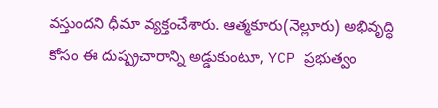వస్తుందని ధీమా వ్యక్తంచేశారు. ఆత్మకూరు(నెల్లూరు) అభివృద్ధి కోసం ఈ దుష్ప్రచారాన్ని అడ్డుకుంటూ, YCP ప్రభుత్వం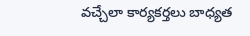వచ్చేలా కార్యకర్తలు బాధ్యత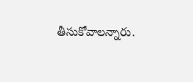తీసుకోవాలన్నారు.